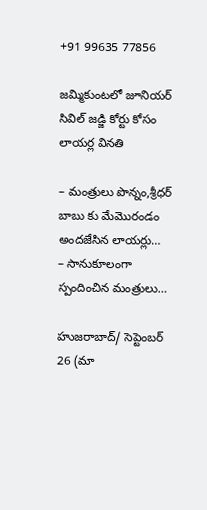+91 99635 77856

జమ్మికుంటలో జూనియర్ సివిల్ జడ్జి కోర్టు కోసం లాయర్ల వినతి

– మంత్రులు పొన్నం,శ్రీధర్ బాబు కు మేమొరండం అందజేసిన లాయర్లు…
– సానుకూలంగా స్పందించిన మంత్రులు…

హుజరాబాద్/ సెప్టెంబర్ 26 (మా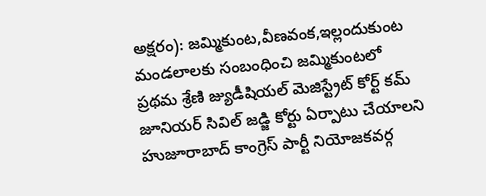అక్షరం): జమ్మికుంట,వీణవంక,ఇల్లందుకుంట మండలాలకు సంబంధించి జమ్మికుంటలో ప్రథమ శ్రేణి జ్యుడీషియల్ మెజిస్ట్రేట్ కోర్ట్ కమ్ జూనియర్ సివిల్ జడ్జి కోర్టు ఏర్పాటు చేయాలని హుజూరాబాద్ కాంగ్రెస్ పార్టీ నియోజకవర్గ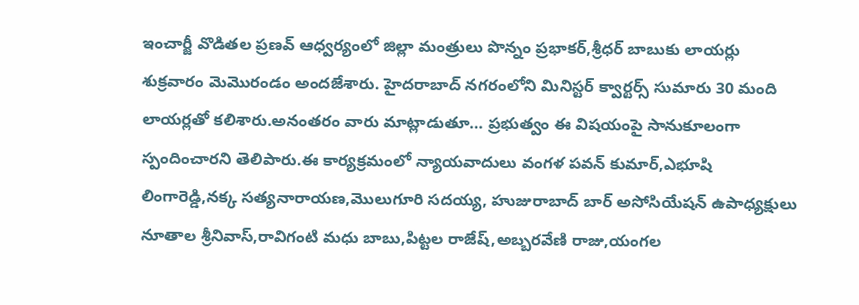ఇంచార్జీ వొడితల ప్రణవ్ ఆధ్వర్యంలో జిల్లా మంత్రులు పొన్నం ప్రభాకర్,శ్రీధర్ బాబుకు లాయర్లు శుక్రవారం మెమొరండం అందజేశారు. హైదరాబాద్ నగరంలోని మినిస్టర్ క్వార్టర్స్ సుమారు 30 మంది లాయర్లతో కలిశారు.అనంతరం వారు మాట్లాడుతూ… ప్రభుత్వం ఈ విషయంపై సానుకూలంగా స్పందించారని తెలిపారు.ఈ కార్యక్రమంలో న్యాయవాదులు వంగళ పవన్ కుమార్,ఎభూషి లింగారెడ్డి,నక్క సత్యనారాయణ,మొలుగూరి సదయ్య, హుజురాబాద్ బార్ అసోసియేషన్ ఉపాధ్యక్షులు నూతాల శ్రీనివాస్,రావిగంటి మధు బాబు,పిట్టల రాజేష్,అబ్బరవేణి రాజు,యంగల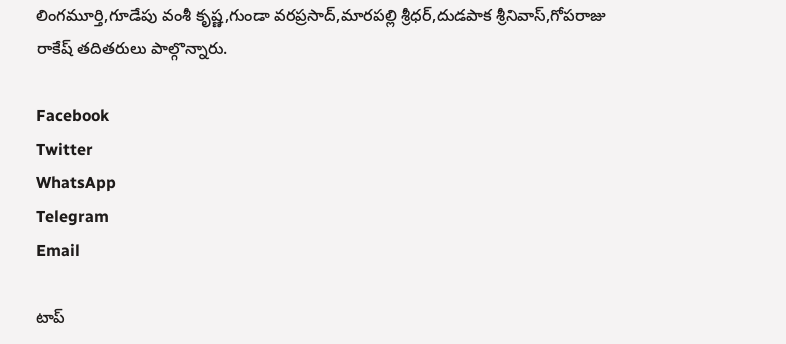లింగమూర్తి,గూడేపు వంశీ కృష్ణ,గుండా వరప్రసాద్,మారపల్లి శ్రీధర్,దుడపాక శ్రీనివాస్,గోపరాజు రాకేష్ తదితరులు పాల్గొన్నారు.

Facebook
Twitter
WhatsApp
Telegram
Email

టాప్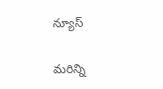న్యూస్

మరిన్ని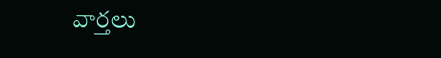వార్తలు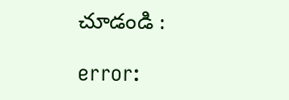చూడండి :

error: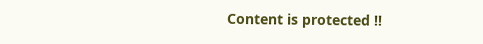Content is protected !!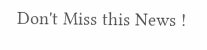Don't Miss this News !